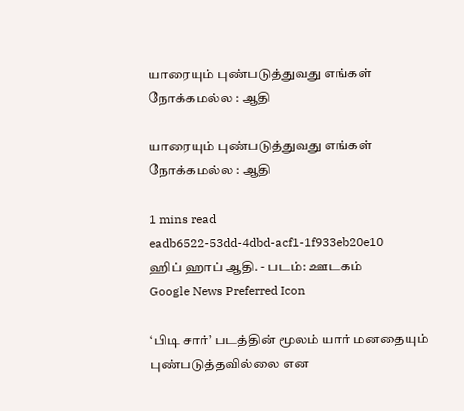யாரையும் புண்படுத்துவது எங்கள் நோக்கமல்ல : ஆதி

யாரையும் புண்படுத்துவது எங்கள் நோக்கமல்ல : ஆதி

1 mins read
eadb6522-53dd-4dbd-acf1-1f933eb20e10
ஹிப் ஹாப் ஆதி. - படம்: ஊடகம்
Google News Preferred Icon

‘பிடி சார்’ படத்தின் மூலம் யார் மனதையும் புண்படுத்தவில்லை என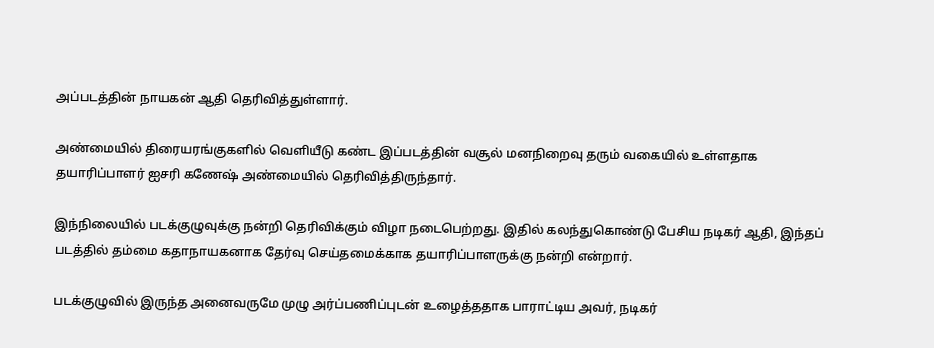அப்படத்தின் நாயகன் ஆதி தெரிவித்துள்ளார்.

அண்மையில் திரையரங்குகளில் வெளியீடு கண்ட இப்படத்தின் வசூல் மனநிறைவு தரும் வகையில் உள்ளதாக தயாரிப்பாளர் ஐசரி கணேஷ் அண்மையில் தெரிவித்திருந்தார்.

இந்நிலையில் படக்குழுவுக்கு நன்றி தெரிவிக்கும் விழா நடைபெற்றது. இதில் கலந்துகொண்டு பேசிய நடிகர் ஆதி, இந்தப் படத்தில் தம்மை கதாநாயகனாக தேர்வு செய்தமைக்காக தயாரிப்பாளருக்கு நன்றி என்றார்.

படக்குழுவில் இருந்த அனைவருமே முழு அர்ப்பணிப்புடன் உழைத்ததாக பாராட்டிய அவர், நடிகர்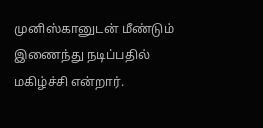முனிஸ்கானுடன் மீண்டும் இணைந்து நடிப்பதில் மகிழ்ச்சி என்றார்.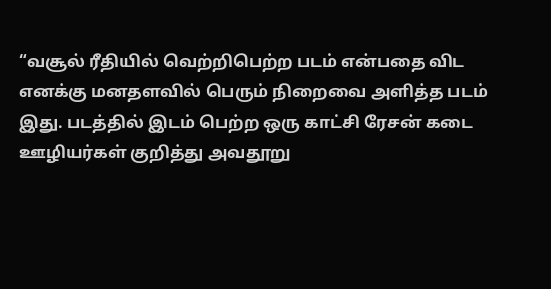“வசூல் ரீதியில் வெற்றிபெற்ற படம் என்பதை விட எனக்கு மனதளவில் பெரும் நிறைவை அளித்த படம் இது. படத்தில் இடம் பெற்ற ஒரு காட்சி ரேசன் கடை ஊழியர்கள் குறித்து அவதூறு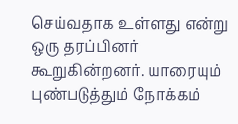செய்வதாக உள்ளது என்று ஒரு தரப்பினர் கூறுகின்றனர். யாரையும் புண்படுத்தும் நோக்கம்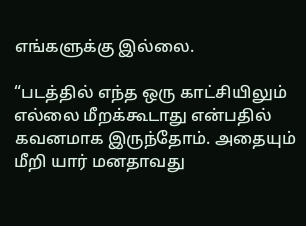எங்களுக்கு இல்லை.

“படத்தில் எந்த ஒரு காட்சியிலும் எல்லை மீறக்கூடாது என்பதில் கவனமாக இருந்தோம். அதையும் மீறி யார் மனதாவது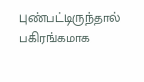புண்பட்டிருந்தால் பகிரங்கமாக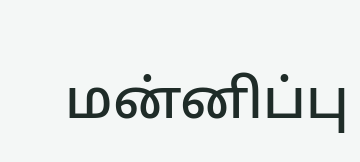மன்னிப்பு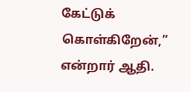கேட்டுக் கொள்கிறேன்,” என்றார் ஆதி.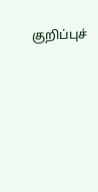குறிப்புச்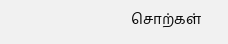சொற்கள்